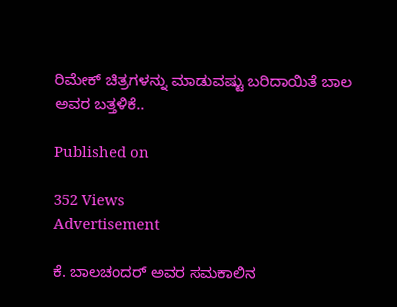ರಿಮೇಕ್ ಚಿತ್ರಗಳನ್ನು ಮಾಡುವಷ್ಟು ಬರಿದಾಯಿತೆ ಬಾಲ ಅವರ ಬತ್ತಳಿಕೆ..

Published on

352 Views
Advertisement

ಕೆ. ಬಾಲಚಂದರ್ ಅವರ ಸಮಕಾಲಿನ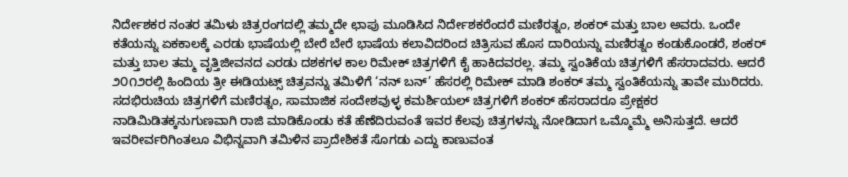ನಿರ್ದೇಶಕರ ನಂತರ ತಮಿಳು ಚಿತ್ರರಂಗದಲ್ಲಿ ತಮ್ಮದೇ ಛಾಪು ಮೂಡಿಸಿದ ನಿರ್ದೇಶಕರೆಂದರೆ ಮಣಿರತ್ನಂ, ಶಂಕರ್ ಮತ್ತು ಬಾಲ ಅವರು. ಒಂದೇ ಕತೆಯನ್ನು ಏಕಕಾಲಕ್ಕೆ ಎರಡು ಭಾಷೆಯಲ್ಲಿ ಬೇರೆ ಬೇರೆ ಭಾಷೆಯ ಕಲಾವಿದರಿಂದ ಚಿತ್ರಿಸುವ ಹೊಸ ದಾರಿಯನ್ನು ಮಣಿರತ್ನಂ ಕಂಡುಕೊಂಡರೆ, ಶಂಕರ್ ಮತ್ತು ಬಾಲ ತಮ್ಮ ವೃತ್ತಿಜೀವನದ ಎರಡು ದಶಕಗಳ ಕಾಲ ರಿಮೇಕ್ ಚಿತ್ರಗಳಿಗೆ ಕೈ ಹಾಕಿದವರಲ್ಲ. ತಮ್ಮ ಸ್ವಂತಿಕೆಯ ಚಿತ್ರಗಳಿಗೆ ಹೆಸರಾದವರು. ಆದರೆ ೨೦೧೨ರಲ್ಲಿ ಹಿಂದಿಯ ತ್ರೀ ಈಡಿಯಟ್ಸ್ ಚಿತ್ರವನ್ನು ತಮಿಳಿಗೆ ‘ನನ್ ಬನ್’ ಹೆಸರಲ್ಲಿ ರಿಮೇಕ್ ಮಾಡಿ ಶಂಕರ್ ತಮ್ಮ ಸ್ವಂತಿಕೆಯನ್ನು ತಾವೇ ಮುರಿದರು. ಸದಭಿರುಚಿಯ ಚಿತ್ರಗಳಿಗೆ ಮಣಿರತ್ನಂ, ಸಾಮಾಜಿಕ ಸಂದೇಶವುಳ್ಳ ಕಮರ್ಶಿಯಲ್ ಚಿತ್ರಗಳಿಗೆ ಶಂಕರ್ ಹೆಸರಾದರೂ ಪ್ರೇಕ್ಷಕರ ನಾಡಿಮಿಡಿತಕ್ಕನುಗುಣವಾಗಿ ರಾಜಿ ಮಾಡಿಕೊಂಡು ಕತೆ ಹೆಣೆದಿರುವಂತೆ ಇವರ ಕೆಲವು ಚಿತ್ರಗಳನ್ನು ನೋಡಿದಾಗ ಒಮ್ಮೊಮ್ಮೆ ಅನಿಸುತ್ತದೆ. ಆದರೆ ಇವರೀರ್ವರಿಗಿಂತಲೂ ವಿಭಿನ್ನವಾಗಿ ತಮಿಳಿನ ಪ್ರಾದೇಶಿಕತೆ ಸೊಗಡು ಎದ್ದು ಕಾಣುವಂತ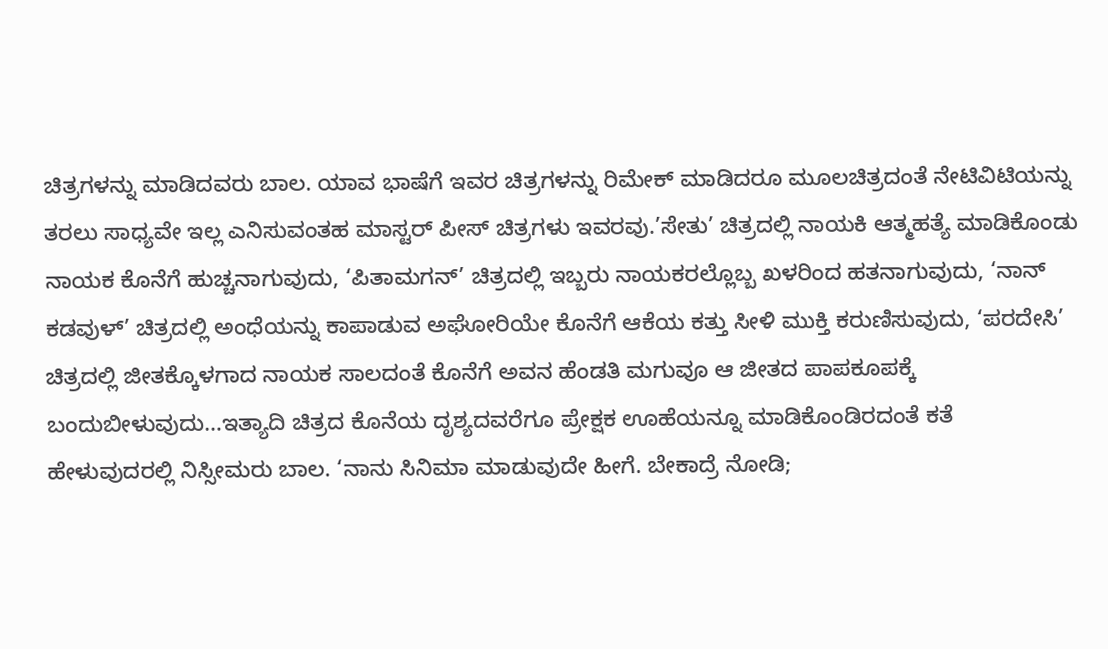ಚಿತ್ರಗಳನ್ನು ಮಾಡಿದವರು ಬಾಲ. ಯಾವ ಭಾಷೆಗೆ ಇವರ ಚಿತ್ರಗಳನ್ನು ರಿಮೇಕ್ ಮಾಡಿದರೂ ಮೂಲಚಿತ್ರದಂತೆ ನೇಟಿವಿಟಿಯನ್ನು ತರಲು ಸಾಧ್ಯವೇ ಇಲ್ಲ ಎನಿಸುವಂತಹ ಮಾಸ್ಟರ್ ಪೀಸ್ ಚಿತ್ರಗಳು ಇವರವು.’ಸೇತು’ ಚಿತ್ರದಲ್ಲಿ ನಾಯಕಿ ಆತ್ಮಹತ್ಯೆ ಮಾಡಿಕೊಂಡು ನಾಯಕ ಕೊನೆಗೆ ಹುಚ್ಚನಾಗುವುದು, ‘ಪಿತಾಮಗನ್’ ಚಿತ್ರದಲ್ಲಿ ಇಬ್ಬರು ನಾಯಕರಲ್ಲೊಬ್ಬ ಖಳರಿಂದ ಹತನಾಗುವುದು, ‘ನಾನ್ ಕಡವುಳ್’ ಚಿತ್ರದಲ್ಲಿ ಅಂಧೆಯನ್ನು ಕಾಪಾಡುವ ಅಘೋರಿಯೇ ಕೊನೆಗೆ ಆಕೆಯ ಕತ್ತು ಸೀಳಿ ಮುಕ್ತಿ ಕರುಣಿಸುವುದು, ‘ಪರದೇಸಿ’ ಚಿತ್ರದಲ್ಲಿ ಜೀತಕ್ಕೊಳಗಾದ ನಾಯಕ ಸಾಲದಂತೆ ಕೊನೆಗೆ ಅವನ ಹೆಂಡತಿ ಮಗುವೂ ಆ ಜೀತದ ಪಾಪಕೂಪಕ್ಕೆ ಬಂದುಬೀಳುವುದು…ಇತ್ಯಾದಿ ಚಿತ್ರದ ಕೊನೆಯ ದೃಶ್ಯದವರೆಗೂ ಪ್ರೇಕ್ಷಕ ಊಹೆಯನ್ನೂ ಮಾಡಿಕೊಂಡಿರದಂತೆ ಕತೆ ಹೇಳುವುದರಲ್ಲಿ ನಿಸ್ಸೀಮರು ಬಾಲ. ‘ನಾನು ಸಿನಿಮಾ ಮಾಡುವುದೇ ಹೀಗೆ. ಬೇಕಾದ್ರೆ ನೋಡಿ;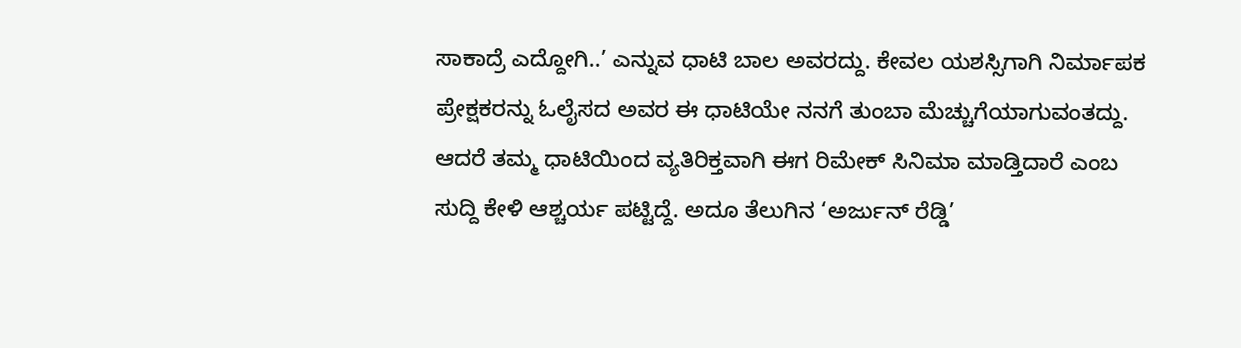ಸಾಕಾದ್ರೆ ಎದ್ದೋಗಿ..’ ಎನ್ನುವ ಧಾಟಿ ಬಾಲ ಅವರದ್ದು. ಕೇವಲ ಯಶಸ್ಸಿಗಾಗಿ ನಿರ್ಮಾಪಕ ಪ್ರೇಕ್ಷಕರನ್ನು ಓಲೈಸದ ಅವರ ಈ ಧಾಟಿಯೇ ನನಗೆ ತುಂಬಾ ಮೆಚ್ಚುಗೆಯಾಗುವಂತದ್ದು. ಆದರೆ ತಮ್ಮ ಧಾಟಿಯಿಂದ ವ್ಯತಿರಿಕ್ತವಾಗಿ ಈಗ ರಿಮೇಕ್ ಸಿನಿಮಾ ಮಾಡ್ತಿದಾರೆ ಎಂಬ ಸುದ್ದಿ ಕೇಳಿ ಆಶ್ಚರ್ಯ ಪಟ್ಟಿದ್ದೆ. ಅದೂ ತೆಲುಗಿನ ‘ಅರ್ಜುನ್ ರೆಡ್ಡಿ’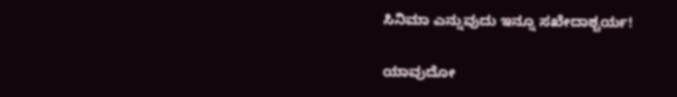ಸಿನಿಮಾ ಎನ್ನುವುದು ಇನ್ನೂ ಸಖೇದಾಶ್ಚರ್ಯ!

ಯಾವುದೋ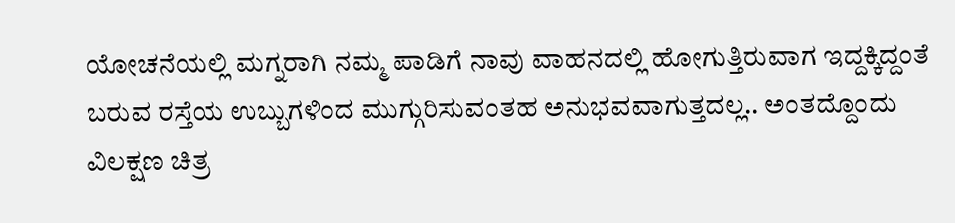ಯೋಚನೆಯಲ್ಲಿ ಮಗ್ನರಾಗಿ ನಮ್ಮ ಪಾಡಿಗೆ ನಾವು ವಾಹನದಲ್ಲಿ ಹೋಗುತ್ತಿರುವಾಗ ಇದ್ದಕ್ಕಿದ್ದಂತೆ ಬರುವ ರಸ್ತೆಯ ಉಬ್ಬುಗಳಿಂದ ಮುಗ್ಗುರಿಸುವಂತಹ ಅನುಭವವಾಗುತ್ತದಲ್ಲ.. ಅಂತದ್ದೊಂದು ವಿಲಕ್ಷಣ ಚಿತ್ರ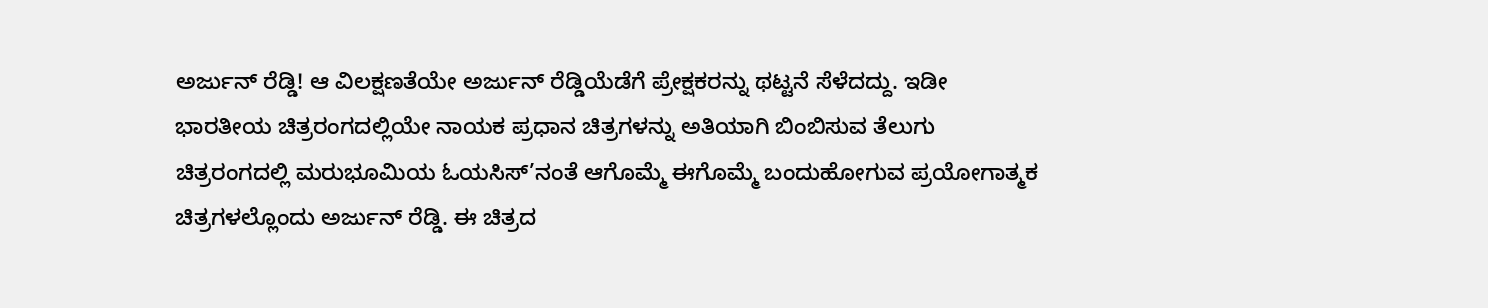ಅರ್ಜುನ್ ರೆಡ್ಡಿ! ಆ ವಿಲಕ್ಷಣತೆಯೇ ಅರ್ಜುನ್ ರೆಡ್ಡಿಯೆಡೆಗೆ ಪ್ರೇಕ್ಷಕರನ್ನು ಥಟ್ಟನೆ ಸೆಳೆದದ್ದು. ಇಡೀ ಭಾರತೀಯ ಚಿತ್ರರಂಗದಲ್ಲಿಯೇ ನಾಯಕ ಪ್ರಧಾನ ಚಿತ್ರಗಳನ್ನು ಅತಿಯಾಗಿ ಬಿಂಬಿಸುವ ತೆಲುಗು ಚಿತ್ರರಂಗದಲ್ಲಿ ಮರುಭೂಮಿಯ ಓಯಸಿಸ್’ನಂತೆ ಆಗೊಮ್ಮೆ ಈಗೊಮ್ಮೆ ಬಂದುಹೋಗುವ ಪ್ರಯೋಗಾತ್ಮಕ ಚಿತ್ರಗಳಲ್ಲೊಂದು ಅರ್ಜುನ್ ರೆಡ್ಡಿ. ಈ ಚಿತ್ರದ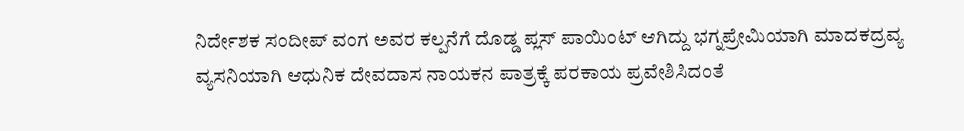ನಿರ್ದೇಶಕ ಸಂದೀಪ್ ವಂಗ ಅವರ ಕಲ್ಪನೆಗೆ ದೊಡ್ಡ ಪ್ಲಸ್ ಪಾಯಿಂಟ್ ಆಗಿದ್ದು ಭಗ್ನಪ್ರೇಮಿಯಾಗಿ ಮಾದಕದ್ರವ್ಯ ವ್ಯಸನಿಯಾಗಿ ಆಧುನಿಕ ದೇವದಾಸ ನಾಯಕನ ಪಾತ್ರಕ್ಕೆ ಪರಕಾಯ ಪ್ರವೇಶಿಸಿದಂತೆ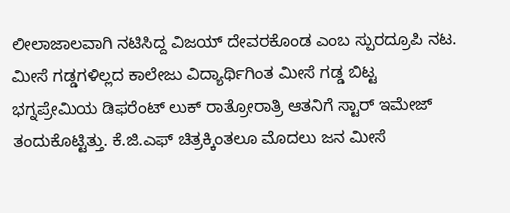ಲೀಲಾಜಾಲವಾಗಿ ನಟಿಸಿದ್ದ ವಿಜಯ್ ದೇವರಕೊಂಡ ಎಂಬ ಸ್ಪುರದ್ರೂಪಿ ನಟ. ಮೀಸೆ ಗಡ್ಡಗಳಿಲ್ಲದ ಕಾಲೇಜು ವಿದ್ಯಾರ್ಥಿಗಿಂತ ಮೀಸೆ ಗಡ್ಡ ಬಿಟ್ಟ ಭಗ್ನಪ್ರೇಮಿಯ ಡಿಫರೆಂಟ್ ಲುಕ್ ರಾತ್ರೋರಾತ್ರಿ ಆತನಿಗೆ ಸ್ಟಾರ್ ಇಮೇಜ್ ತಂದುಕೊಟ್ಟಿತ್ತು. ಕೆ.ಜಿ.ಎಫ್ ಚಿತ್ರಕ್ಕಿಂತಲೂ ಮೊದಲು ಜನ ಮೀಸೆ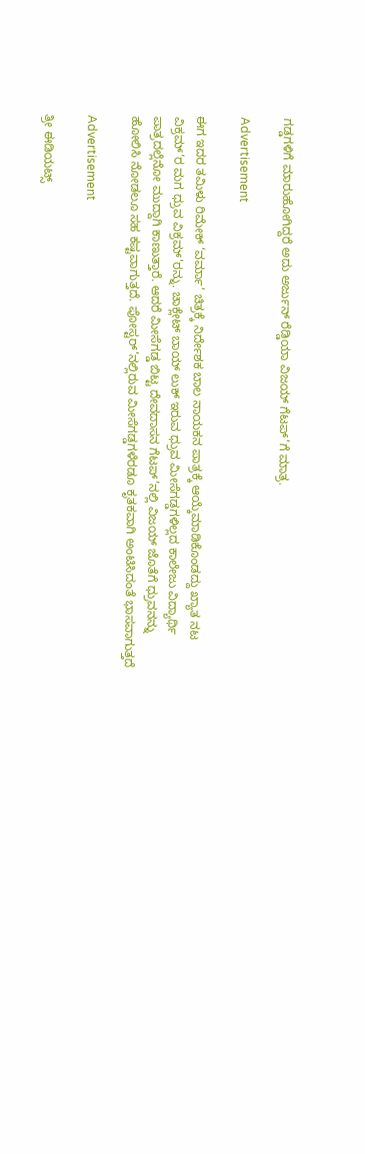ಗಡ್ಡಗಳಿಗೆ ಮಾರುಹೋಗಿದ್ದರೆ ಅದು ಅರ್ಜುನ್ ರೆಡ್ಡಿಯಾ ವಿಜಯ್ ಗೆಟಪ್’ಗೆ ಮಾತ್ರ.

Advertisement

ಈಗ ಇದರ ತಮಿಳು ರಿಮೇಕ್ ‘ವರ್ಮಾ’ ಚಿತ್ರಕ್ಕೆ ನಿರ್ದೇಶಕ ಬಾಲ ನಾಯಕನ ಪಾತ್ರಕ್ಕೆ ಆಯ್ಕೆಮಾಡಿಕೊಂಡದ್ದು ಖ್ಯಾತ ನಟ ವಿಕ್ರಮ್’ರ ಮಗ ಧ್ರುವ ವಿಕ್ರಮ್’ರನ್ನು. ಚಾಕ್ಲೇಟ್ ಬಾಯ್ ಲುಕ್ ಇರುವ ಧ್ರುವ ಮೀಸೆಗಡ್ಡಗಳಿಲ್ಲದ ಕಾಲೇಜು ವಿದ್ಯಾರ್ಥಿ ಪಾತ್ರದಲ್ಲೆನೋ ಮುದ್ದಾಗಿ ಕಾಣುತ್ತಾರೆ. ಆದರೆ ಮೀಸೆಗಡ್ಡ ಬಿಟ್ಟ ದೇವದಾಸನ ಗೆಟಪ್’ನಲ್ಲಿ ವಿಜಯ್ ಜೊತೆಗೆ ಧ್ರುವನನ್ನು ಹೋಲಿಸಿ ನೋಡಲೂ ಸಹ ಕಷ್ಟವಾಗುತ್ತದೆ. ಪೋಸ್ಟರ್’ನಲ್ಲಿರುವ ಮೀಸೆಗಡ್ಡಗಳೆರಡೂ ಕೃತಕವಾಗಿ ಅಂಟಿಸಿದಂತೆ ಭಾಸವಾಗುತ್ತದೆ

Advertisement

ತ್ರೀ ಈಡಿಯಟ್ಸ್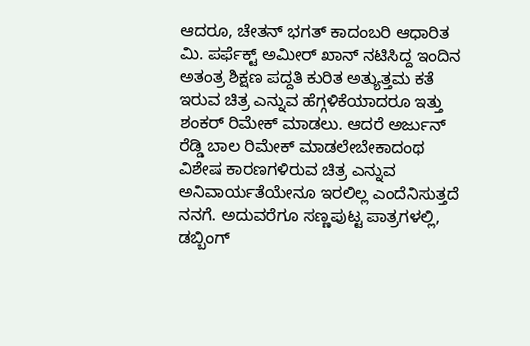ಆದರೂ, ಚೇತನ್ ಭಗತ್ ಕಾದಂಬರಿ ಆಧಾರಿತ ಮಿ. ಪರ್ಫೆಕ್ಟ್ ಅಮೀರ್ ಖಾನ್ ನಟಿಸಿದ್ದ ಇಂದಿನ ಅತಂತ್ರ ಶಿಕ್ಷಣ ಪದ್ದತಿ ಕುರಿತ ಅತ್ಯುತ್ತಮ ಕತೆ ಇರುವ ಚಿತ್ರ ಎನ್ನುವ ಹೆಗ್ಗಳಿಕೆಯಾದರೂ ಇತ್ತು ಶಂಕರ್ ರಿಮೇಕ್ ಮಾಡಲು. ಆದರೆ ಅರ್ಜುನ್ ರೆಡ್ಡಿ ಬಾಲ ರಿಮೇಕ್ ಮಾಡಲೇಬೇಕಾದಂಥ ವಿಶೇಷ ಕಾರಣಗಳಿರುವ ಚಿತ್ರ ಎನ್ನುವ ಅನಿವಾರ್ಯತೆಯೇನೂ ಇರಲಿಲ್ಲ ಎಂದೆನಿಸುತ್ತದೆ ನನಗೆ. ಅದುವರೆಗೂ ಸಣ್ಣಪುಟ್ಟ ಪಾತ್ರಗಳಲ್ಲಿ, ಡಬ್ಬಿಂಗ್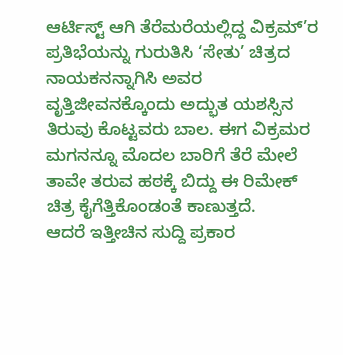ಆರ್ಟಿಸ್ಟ್ ಆಗಿ ತೆರೆಮರೆಯಲ್ಲಿದ್ದ ವಿಕ್ರಮ್’ರ ಪ್ರತಿಭೆಯನ್ನು ಗುರುತಿಸಿ ‘ಸೇತು’ ಚಿತ್ರದ ನಾಯಕನನ್ನಾಗಿಸಿ ಅವರ ವೃತ್ತಿಜೀವನಕ್ಕೊಂದು ಅದ್ಭುತ ಯಶಸ್ಸಿನ ತಿರುವು ಕೊಟ್ಟವರು ಬಾಲ. ಈಗ ವಿಕ್ರಮರ ಮಗನನ್ನೂ ಮೊದಲ ಬಾರಿಗೆ ತೆರೆ ಮೇಲೆ ತಾವೇ ತರುವ ಹಠಕ್ಕೆ ಬಿದ್ದು ಈ ರಿಮೇಕ್ ಚಿತ್ರ ಕೈಗೆತ್ತಿಕೊಂಡಂತೆ ಕಾಣುತ್ತದೆ.
ಆದರೆ ಇತ್ತೀಚಿನ ಸುದ್ದಿ ಪ್ರಕಾರ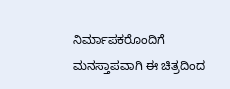ನಿರ್ಮಾಪಕರೊಂದಿಗೆ ಮನಸ್ತಾಪವಾಗಿ ಈ ಚಿತ್ರದಿಂದ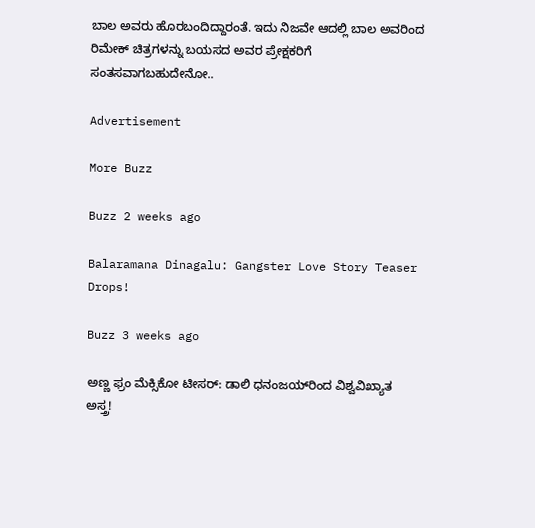ಬಾಲ ಅವರು ಹೊರಬಂದಿದ್ದಾರಂತೆ. ಇದು ನಿಜವೇ ಆದಲ್ಲಿ ಬಾಲ ಅವರಿಂದ ರಿಮೇಕ್ ಚಿತ್ರಗಳನ್ನು ಬಯಸದ ಅವರ ಪ್ರೇಕ್ಷಕರಿಗೆ ಸಂತಸವಾಗಬಹುದೇನೋ..

Advertisement

More Buzz

Buzz 2 weeks ago

Balaramana Dinagalu: Gangster Love Story Teaser Drops!

Buzz 3 weeks ago

ಅಣ್ಣ ಫ್ರಂ ಮೆಕ್ಸಿಕೋ ಟೀಸರ್: ಡಾಲಿ ಧನಂಜಯ್‌ರಿಂದ ವಿಶ್ವವಿಖ್ಯಾತ ಅಸ್ತ್ರ!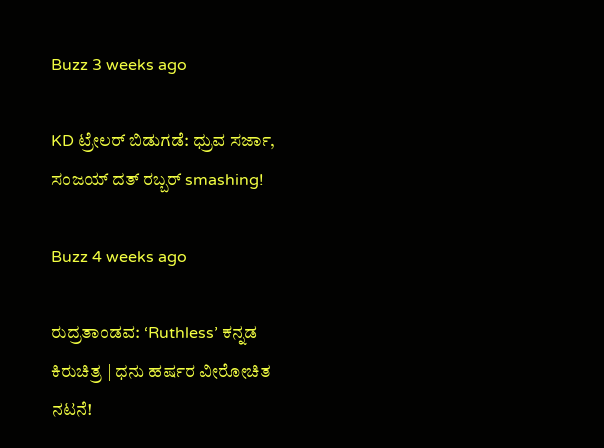Buzz 3 weeks ago

KD ಟ್ರೇಲರ್ ಬಿಡುಗಡೆ: ಧ್ರುವ ಸರ್ಜಾ, ಸಂಜಯ್ ದತ್ ರಬ್ಬರ್ smashing!

Buzz 4 weeks ago

ರುದ್ರತಾಂಡವ: ‘Ruthless’ ಕನ್ನಡ ಕಿರುಚಿತ್ರ | ಧನು ಹರ್ಷರ ವೀರೋಚಿತ ನಟನೆ!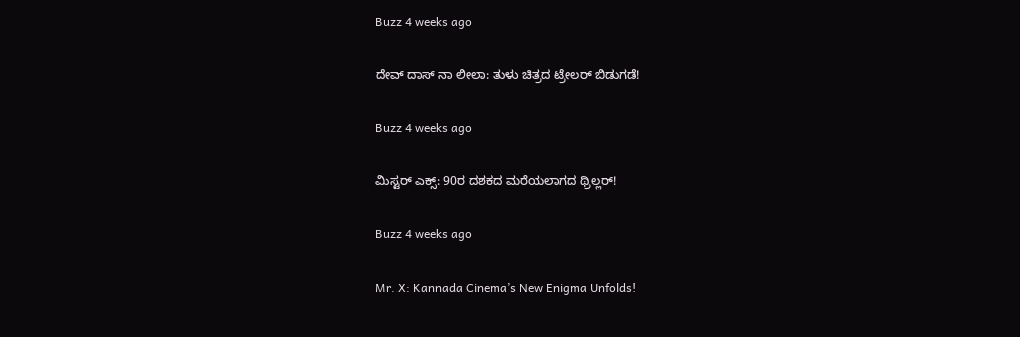Buzz 4 weeks ago

ದೇವ್ ದಾಸ್ ನಾ ಲೀಲಾ: ತುಳು ಚಿತ್ರದ ಟ್ರೇಲರ್ ಬಿಡುಗಡೆ!

Buzz 4 weeks ago

ಮಿಸ್ಟರ್ ಎಕ್ಸ್: 90ರ ದಶಕದ ಮರೆಯಲಾಗದ ಥ್ರಿಲ್ಲರ್!

Buzz 4 weeks ago

Mr. X: Kannada Cinema’s New Enigma Unfolds!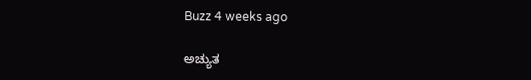Buzz 4 weeks ago

ಅಚ್ಯುತ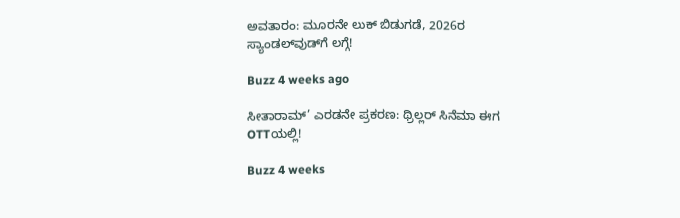ಅವತಾರಂ: ಮೂರನೇ ಲುಕ್ ಬಿಡುಗಡೆ, 2026ರ ಸ್ಯಾಂಡಲ್‌ವುಡ್‌ಗೆ ಲಗ್ಗೆ!

Buzz 4 weeks ago

ಸೀತಾರಾಮ್’ ಎರಡನೇ ಪ್ರಕರಣ: ಥ್ರಿಲ್ಲರ್ ಸಿನೆಮಾ ಈಗ OTTಯಲ್ಲಿ!

Buzz 4 weeks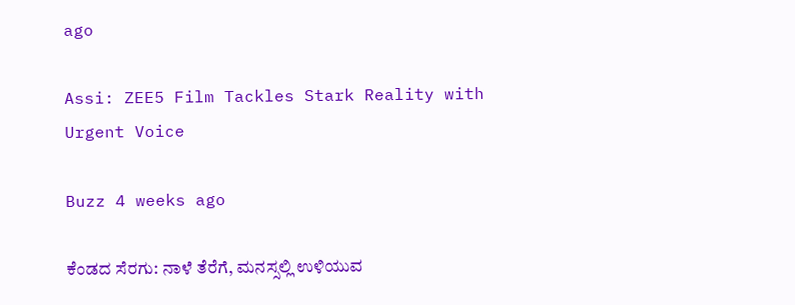ago

Assi: ZEE5 Film Tackles Stark Reality with Urgent Voice

Buzz 4 weeks ago

ಕೆಂಡದ ಸೆರಗು: ನಾಳೆ ತೆರೆಗೆ, ಮನಸ್ಸಲ್ಲಿ ಉಳಿಯುವ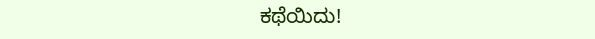ಕಥೆಯಿದು!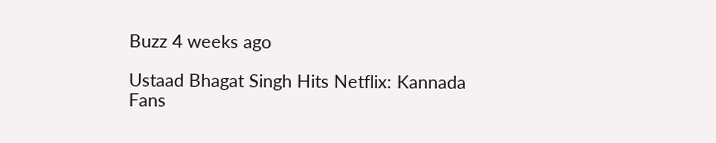Buzz 4 weeks ago

Ustaad Bhagat Singh Hits Netflix: Kannada Fans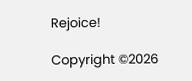Rejoice!

Copyright ©2026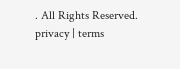. All Rights Reserved. privacy | terms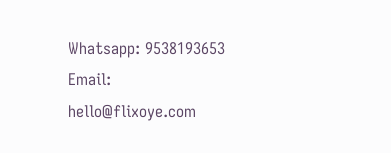Whatsapp: 9538193653 Email: hello@flixoye.com